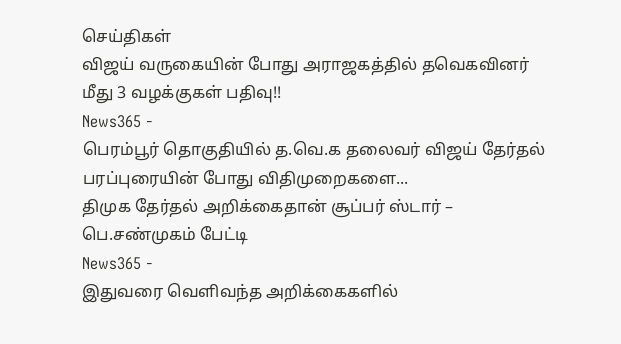செய்திகள்
விஜய் வருகையின் போது அராஜகத்தில் தவெகவினர் மீது 3 வழக்குகள் பதிவு!!
News365 -
பெரம்பூர் தொகுதியில் த.வெ.க தலைவர் விஜய் தேர்தல் பரப்புரையின் போது விதிமுறைகளை...
திமுக தேர்தல் அறிக்கைதான் சூப்பர் ஸ்டார் – பெ.சண்முகம் பேட்டி
News365 -
இதுவரை வெளிவந்த அறிக்கைகளில்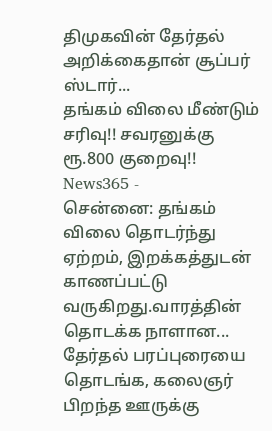திமுகவின் தேர்தல் அறிக்கைதான் சூப்பர் ஸ்டார்...
தங்கம் விலை மீண்டும் சரிவு!! சவரனுக்கு ரூ.800 குறைவு!!
News365 -
சென்னை: தங்கம் விலை தொடர்ந்து ஏற்றம், இறக்கத்துடன் காணப்பட்டு வருகிறது.வாரத்தின் தொடக்க நாளான...
தேர்தல் பரப்புரையை தொடங்க, கலைஞர் பிறந்த ஊருக்கு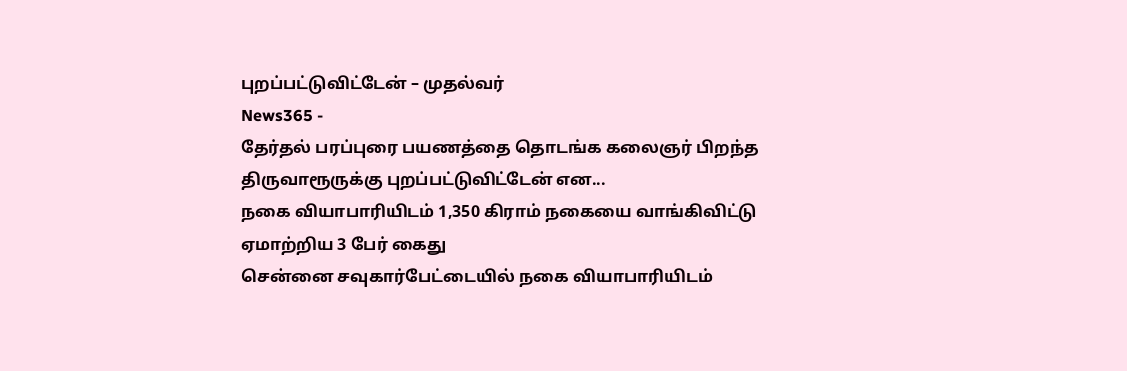புறப்பட்டுவிட்டேன் – முதல்வர்
News365 -
தேர்தல் பரப்புரை பயணத்தை தொடங்க கலைஞர் பிறந்த திருவாரூருக்கு புறப்பட்டுவிட்டேன் என...
நகை வியாபாரியிடம் 1,350 கிராம் நகையை வாங்கிவிட்டு ஏமாற்றிய 3 பேர் கைது
சென்னை சவுகார்பேட்டையில் நகை வியாபாரியிடம்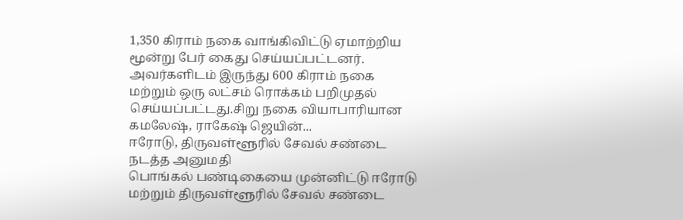1,350 கிராம் நகை வாங்கிவிட்டு ஏமாற்றிய மூன்று பேர் கைது செய்யப்பட்டனர். அவர்களிடம் இருந்து 600 கிராம் நகை மற்றும் ஒரு லட்சம் ரொக்கம் பறிமுதல் செய்யப்பட்டது.சிறு நகை வியாபாரியான கமலேஷ், ராகேஷ் ஜெயின்...
ஈரோடு, திருவள்ளூரில் சேவல் சண்டை நடத்த அனுமதி
பொங்கல் பண்டிகையை முன்னிட்டு ஈரோடு மற்றும் திருவள்ளூரில் சேவல் சண்டை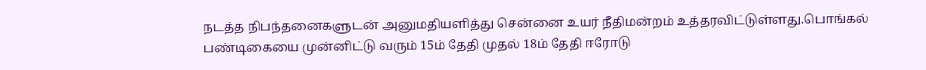நடத்த நிபந்தனைகளுடன் அனுமதியளித்து சென்னை உயர் நீதிமன்றம் உத்தரவிட்டுள்ளது.பொங்கல் பண்டிகையை முன்னிட்டு வரும் 15ம் தேதி முதல் 18ம் தேதி ஈரோடு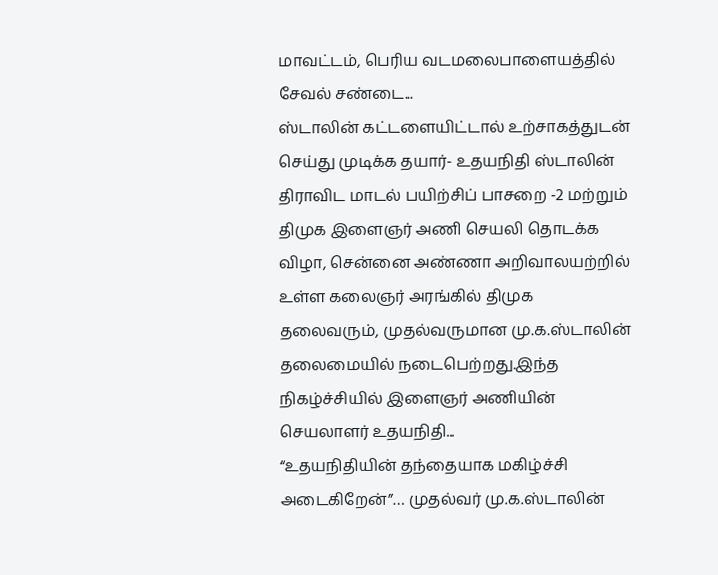மாவட்டம், பெரிய வடமலைபாளையத்தில் சேவல் சண்டை...
ஸ்டாலின் கட்டளையிட்டால் உற்சாகத்துடன் செய்து முடிக்க தயார்- உதயநிதி ஸ்டாலின்
திராவிட மாடல் பயிற்சிப் பாசறை -2 மற்றும் திமுக இளைஞர் அணி செயலி தொடக்க விழா, சென்னை அண்ணா அறிவாலயற்றில் உள்ள கலைஞர் அரங்கில் திமுக தலைவரும், முதல்வருமான மு.க.ஸ்டாலின் தலைமையில் நடைபெற்றது.இந்த நிகழ்ச்சியில் இளைஞர் அணியின் செயலாளர் உதயநிதி...
“உதயநிதியின் தந்தையாக மகிழ்ச்சி அடைகிறேன்”… முதல்வர் மு.க.ஸ்டாலின்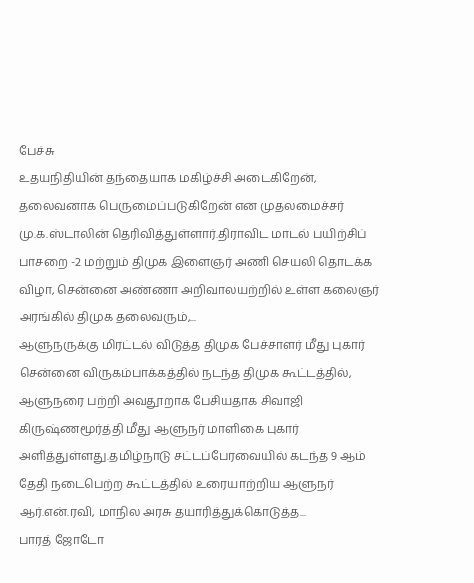பேச்சு
உதயநிதியின் தந்தையாக மகிழ்ச்சி அடைகிறேன், தலைவனாக பெருமைப்படுகிறேன் என முதலமைச்சர் மு.க.ஸ்டாலின் தெரிவித்துள்ளார்.திராவிட மாடல் பயிற்சிப் பாசறை -2 மற்றும் திமுக இளைஞர் அணி செயலி தொடக்க விழா, சென்னை அண்ணா அறிவாலயற்றில் உள்ள கலைஞர் அரங்கில் திமுக தலைவரும்,...
ஆளுநருக்கு மிரட்டல் விடுத்த திமுக பேச்சாளர் மீது புகார்
சென்னை விருகம்பாக்கத்தில் நடந்த திமுக கூட்டத்தில், ஆளுநரை பற்றி அவதூறாக பேசியதாக சிவாஜி கிருஷ்ணமூர்த்தி மீது ஆளுநர் மாளிகை புகார் அளித்துள்ளது.தமிழ்நாடு சட்டப்பேரவையில் கடந்த 9 ஆம் தேதி நடைபெற்ற கூட்டத்தில் உரையாற்றிய ஆளுநர் ஆர்.என்.ரவி, மாநில அரசு தயாரித்துக்கொடுத்த...
பாரத் ஜோடோ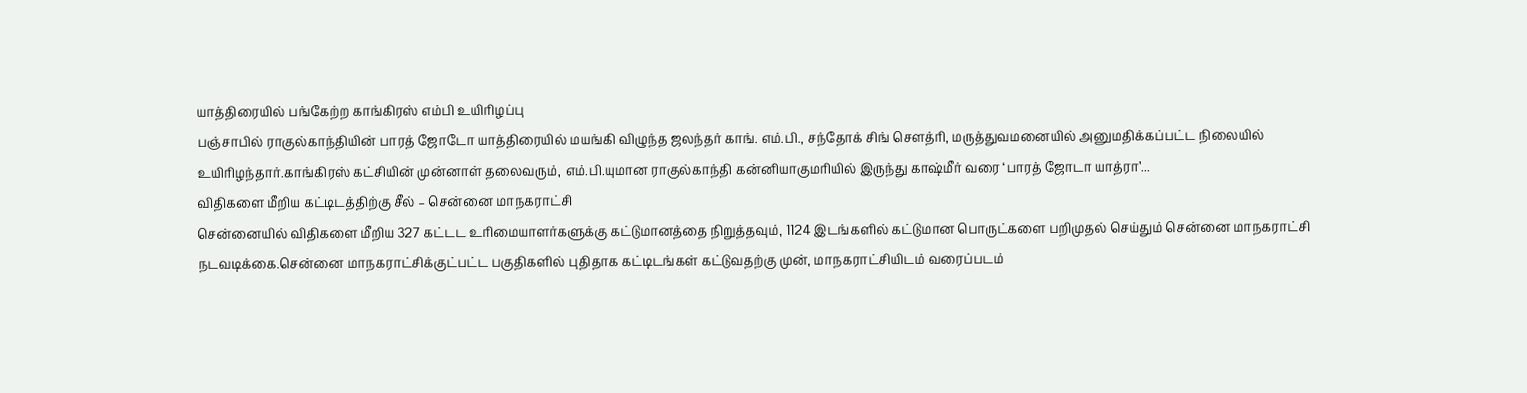யாத்திரையில் பங்கேற்ற காங்கிரஸ் எம்பி உயிரிழப்பு
பஞ்சாபில் ராகுல்காந்தியின் பாரத் ஜோடோ யாத்திரையில் மயங்கி விழுந்த ஜலந்தர் காங். எம்.பி., சந்தோக் சிங் செளத்ரி, மருத்துவமனையில் அனுமதிக்கப்பட்ட நிலையில் உயிரிழந்தார்.காங்கிரஸ் கட்சியின் முன்னாள் தலைவரும், எம்.பி.யுமான ராகுல்காந்தி கன்னியாகுமரியில் இருந்து காஷ்மீர் வரை ‘பாரத் ஜோடா யாத்ரா’...
விதிகளை மீறிய கட்டிடத்திற்கு சீல் – சென்னை மாநகராட்சி
சென்னையில் விதிகளை மீறிய 327 கட்டட உரிமையாளர்களுக்கு கட்டுமானத்தை நிறுத்தவும், 1124 இடங்களில் கட்டுமான பொருட்களை பறிமுதல் செய்தும் சென்னை மாநகராட்சி நடவடிக்கை.சென்னை மாநகராட்சிக்குட்பட்ட பகுதிகளில் புதிதாக கட்டிடங்கள் கட்டுவதற்கு முன், மாநகராட்சியிடம் வரைப்படம்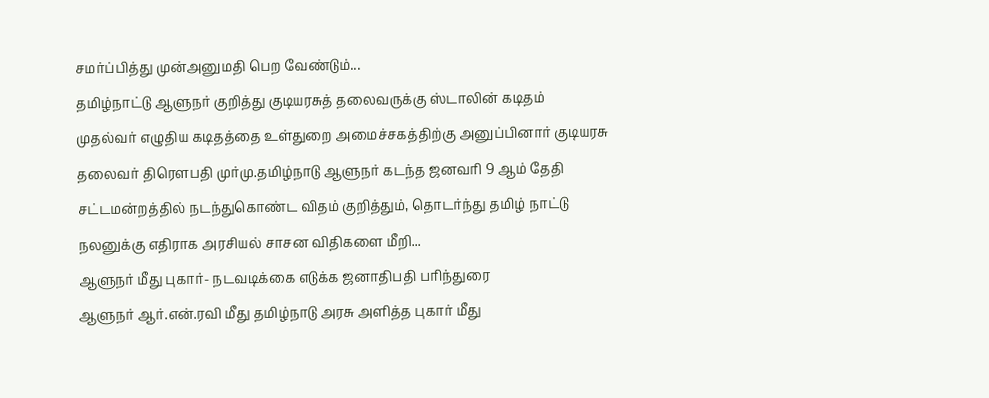சமர்ப்பித்து முன்அனுமதி பெற வேண்டும்...
தமிழ்நாட்டு ஆளுநர் குறித்து குடியரசுத் தலைவருக்கு ஸ்டாலின் கடிதம்
முதல்வர் எழுதிய கடிதத்தை உள்துறை அமைச்சகத்திற்கு அனுப்பினார் குடியரசு தலைவர் திரௌபதி முர்மு.தமிழ்நாடு ஆளுநர் கடந்த ஜனவரி 9 ஆம் தேதி சட்டமன்றத்தில் நடந்துகொண்ட விதம் குறித்தும், தொடர்ந்து தமிழ் நாட்டு நலனுக்கு எதிராக அரசியல் சாசன விதிகளை மீறி...
ஆளுநர் மீது புகார்- நடவடிக்கை எடுக்க ஜனாதிபதி பரிந்துரை
ஆளுநர் ஆர்.என்.ரவி மீது தமிழ்நாடு அரசு அளித்த புகார் மீது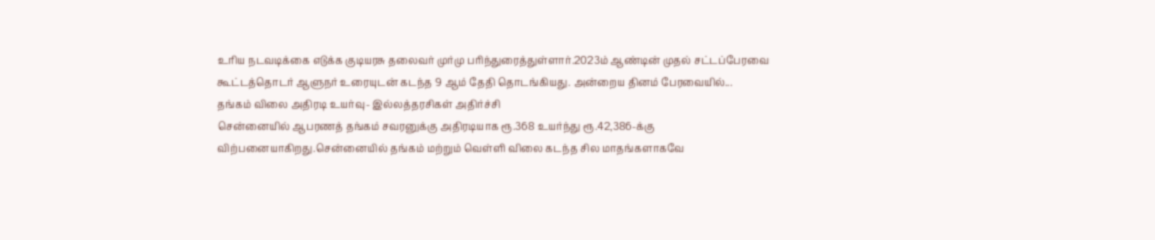உரிய நடவடிக்கை எடுக்க குடியரசு தலைவர் முர்மு பரிந்துரைத்துள்ளார்.2023ம் ஆண்டின் முதல் சட்டப்பேரவை கூட்டத்தொடர் ஆளுநர் உரையுடன் கடந்த 9 ஆம் தேதி தொடங்கியது. அன்றைய தினம் பேரவையில்...
தங்கம் விலை அதிரடி உயர்வு- இல்லத்தரசிகள் அதிர்ச்சி
சென்னையில் ஆபரணத் தங்கம் சவரனுக்கு அதிரடியாக ரூ.368 உயர்ந்து ரூ.42,386-க்கு விற்பனையாகிறது.சென்னையில் தங்கம் மற்றும் வெள்ளி விலை கடந்த சில மாதங்களாகவே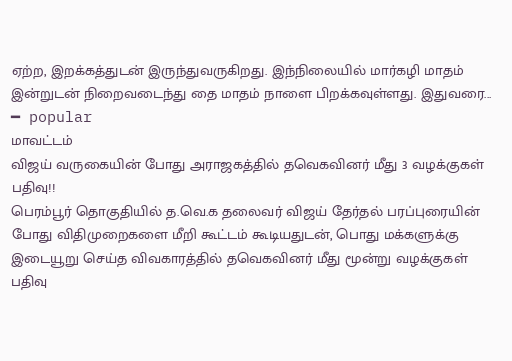ஏற்ற, இறக்கத்துடன் இருந்துவருகிறது. இந்நிலையில் மார்கழி மாதம் இன்றுடன் நிறைவடைந்து தை மாதம் நாளை பிறக்கவுள்ளது. இதுவரை...
━ popular
மாவட்டம்
விஜய் வருகையின் போது அராஜகத்தில் தவெகவினர் மீது 3 வழக்குகள் பதிவு!!
பெரம்பூர் தொகுதியில் த.வெ.க தலைவர் விஜய் தேர்தல் பரப்புரையின் போது விதிமுறைகளை மீறி கூட்டம் கூடியதுடன், பொது மக்களுக்கு இடையூறு செய்த விவகாரத்தில் தவெகவினர் மீது மூன்று வழக்குகள் பதிவு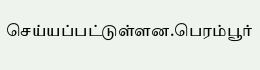செய்யப்பட்டுள்ளன.பெரம்பூர்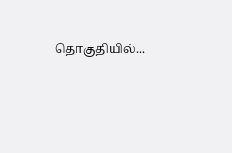தொகுதியில்...